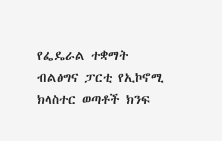የፌዴራል ተቋማት ብልፅግና ፓርቲ የኢኮኖሚ ክላስተር ወጣቶች ክንፍ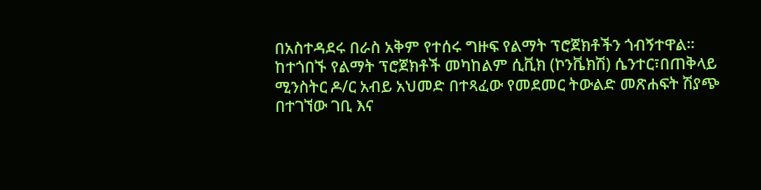በአስተዳደሩ በራስ አቅም የተሰሩ ግዙፍ የልማት ፕሮጀክቶችን ጎብኝተዋል።
ከተጎበኙ የልማት ፕሮጀክቶች መካከልም ሲቪክ (ኮንቬክሽ) ሴንተር፣በጠቅላይ ሚንስትር ዶ/ር አብይ አህመድ በተጻፈው የመደመር ትውልድ መጽሐፍት ሽያጭ በተገኘው ገቢ እና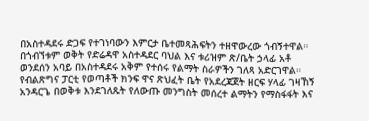በአስተዳደሩ ድጋፍ የተገነባውን እምርታ ቤተመጻሕፍትን ተዘዋውረው ጎብኝተዋል።
በጎብኘቱም ወቅት የድሬዳዋ አስተዳደር ባህል እና ቱሪዝም ጽ/ቤት ኃላፊ አቶ ወንደሰን አባይ በአስተዳደሩ አቅም የተሰሩ የልማት ስራዎችን ገለጻ አድርገዋል።
የብልጽግና ፓርቲ የወጣቶች ክንፍ ዋና ጽህፈት ቤት የአደረጃጀት ዘርፍ ሃላፊ ገዛኸኝ አንዳርጌ በወቅቱ እንደገለጹት የለውጡ መንግስት መሰረተ ልማትን የማስፋፋት እና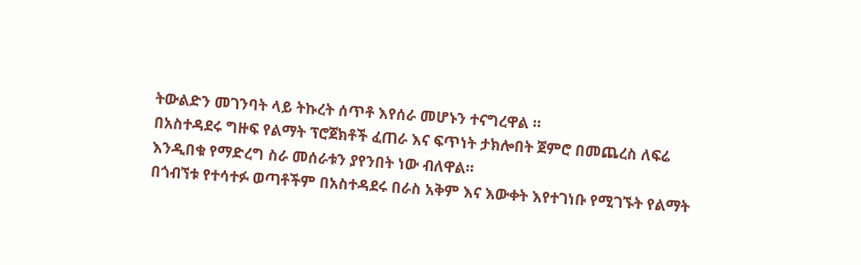ትውልድን መገንባት ላይ ትኩረት ሰጥቶ እየሰራ መሆኑን ተናግረዋል ።
በአስተዳደሩ ግዙፍ የልማት ፕሮጀክቶች ፈጠራ እና ፍጥነት ታክሎበት ጀምሮ በመጨረስ ለፍሬ እንዲበቁ የማድረግ ስራ መሰራቱን ያየንበት ነው ብለዋል።
በጎብኘቱ የተሳተፉ ወጣቶችም በአስተዳደሩ በራስ አቅም እና እውቀት እየተገነቡ የሚገኙት የልማት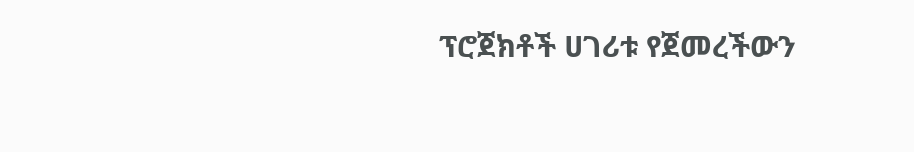ፕሮጀክቶች ሀገሪቱ የጀመረችውን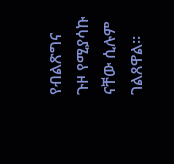የብልጽግና ጉዞ የሚያሳኩ ናቸው ሲሉም ገልጸዋል።